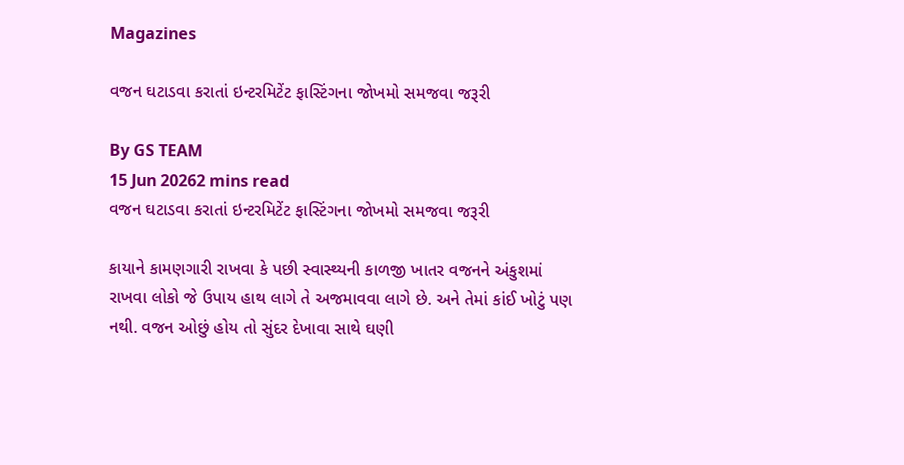Magazines

વજન ઘટાડવા કરાતાં ઇન્ટરમિટેંટ ફાસ્ટિંગના જોખમો સમજવા જરૂરી

By GS TEAM
15 Jun 20262 mins read
વજન ઘટાડવા કરાતાં ઇન્ટરમિટેંટ ફાસ્ટિંગના જોખમો સમજવા જરૂરી

કાયાને કામણગારી રાખવા કે પછી સ્વાસ્થ્યની કાળજી ખાતર વજનને અંકુશમાં રાખવા લોકો જે ઉપાય હાથ લાગે તે અજમાવવા લાગે છે. અને તેમાં કાંઈ ખોટું પણ નથી. વજન ઓછું હોય તો સુંદર દેખાવા સાથે ઘણી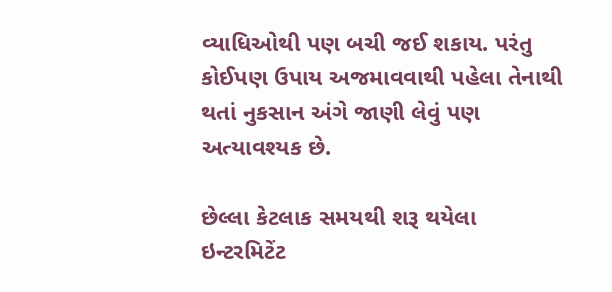વ્યાધિઓથી પણ બચી જઈ શકાય. પરંતુ કોઈપણ ઉપાય અજમાવવાથી પહેલા તેનાથી થતાં નુકસાન અંગે જાણી લેવું પણ અત્યાવશ્યક છે.

છેલ્લા કેટલાક સમયથી શરૂ થયેલા ઇન્ટરમિટેંટ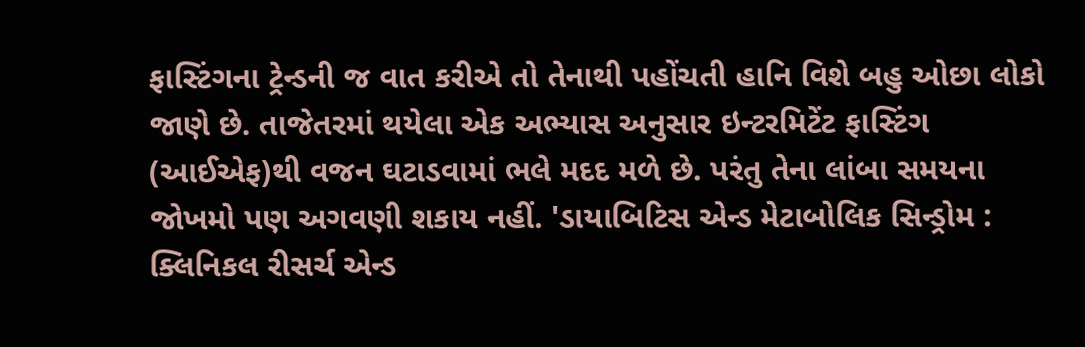ફાસ્ટિંગના ટ્રેન્ડની જ વાત કરીએ તો તેનાથી પહોંચતી હાનિ વિશે બહુ ઓછા લોકો જાણે છે. તાજેતરમાં થયેલા એક અભ્યાસ અનુસાર ઇન્ટરમિટેંટ ફાસ્ટિંગ (આઈએફ)થી વજન ઘટાડવામાં ભલે મદદ મળે છે. પરંતુ તેના લાંબા સમયના જોખમો પણ અગવણી શકાય નહીં. 'ડાયાબિટિસ એન્ડ મેટાબોલિક સિન્ડ્રોમ : ક્લિનિકલ રીસર્ચ એન્ડ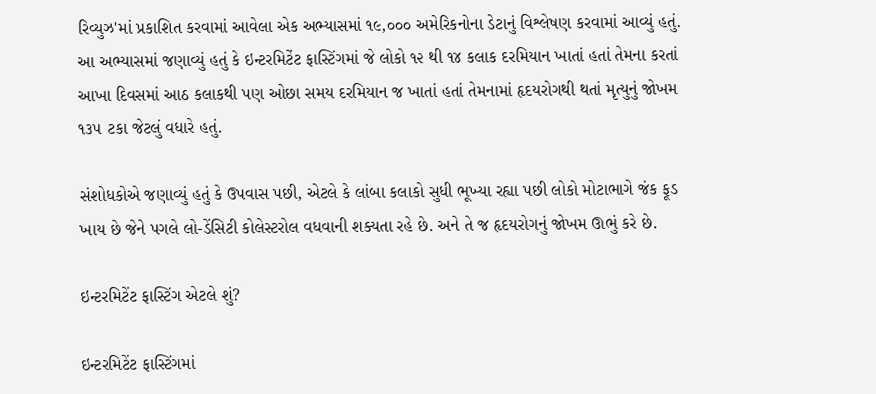રિવ્યુઝ'માં પ્રકાશિત કરવામાં આવેલા એક અભ્યાસમાં ૧૯,૦૦૦ અમેરિકનોના ડેટાનું વિશ્લેષણ કરવામાં આવ્યું હતું. આ અભ્યાસમાં જણાવ્યું હતું કે ઇન્ટરમિટેંટ ફાસ્ટિંગમાં જે લોકો ૧૨ થી ૧૪ કલાક દરમિયાન ખાતાં હતાં તેમના કરતાં આખા દિવસમાં આઠ કલાકથી પણ ઓછા સમય દરમિયાન જ ખાતાં હતાં તેમનામાં હૃદયરોગથી થતાં મૃત્યુનું જોખમ ૧૩૫ ટકા જેટલું વધારે હતું.

સંશોધકોએ જણાવ્યું હતું કે ઉપવાસ પછી, એટલે કે લાંબા કલાકો સુધી ભૂખ્યા રહ્યા પછી લોકો મોટાભાગે જંક ફૂડ ખાય છે જેને પગલે લો-ડેંસિટી કોલેસ્ટરોલ વધવાની શક્યતા રહે છે. અને તે જ હૃદયરોગનું જોખમ ઊભું કરે છે.

ઇન્ટરમિટેંટ ફાસ્ટિંગ એટલે શું?

ઇન્ટરમિટેંટ ફાસ્ટિંગમાં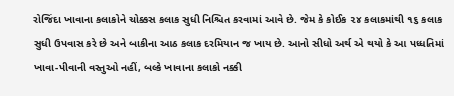રોજિંદા ખાવાના કલાકોને ચોક્કસ કલાક સુધી નિશ્ચિત કરવામાં આવે છે. જેમ કે કોઈક ૨૪ કલાકમાંથી ૧૬ કલાક સુધી ઉપવાસ કરે છે અને બાકીના આઠ કલાક દરમિયાન જ ખાય છે. આનો સીધો અર્થ એ થયો કે આ પધ્ધતિમાં ખાવા-પીવાની વસ્તુઓ નહીં, બલ્કે ખાવાના કલાકો નક્કી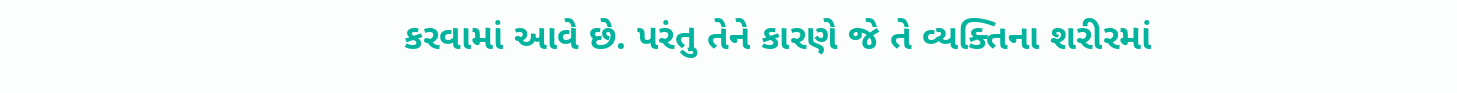કરવામાં આવે છે. પરંતુ તેને કારણે જે તે વ્યક્તિના શરીરમાં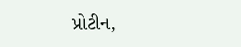પ્રોટીન,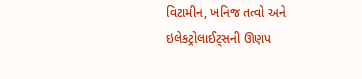વિટામીન, ખનિજ તત્વો અને ઇલેકટ્રોલાઈટ્સની ઊણપ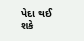પેદા થઈ શકે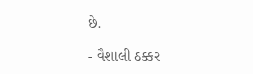છે.

- વૈશાલી ઠક્કર